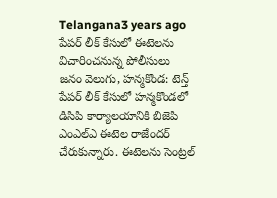Telangana3 years ago
పేపర్ లీక్ కేసులో ఈటెలను విచారించనున్న పోలీసులు
జనం వెలుగు, హన్మకొండ: టెన్త్ పేపర్ లీక్ కేసులో హన్మకొండలో డిసిపి కార్యాలయానికి బిజెపి ఎంఎల్ఎ ఈటెల రాజేందర్ చేరుకున్నారు. ఈటెలను సెంట్రల్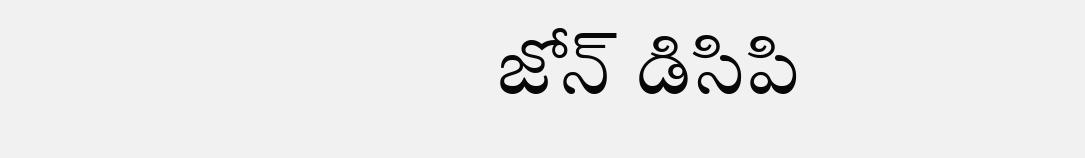జోన్ డిసిపి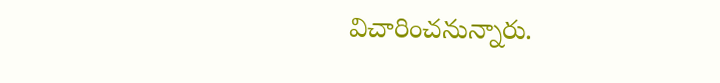విచారించనున్నారు.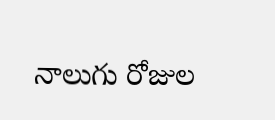నాలుగు రోజుల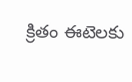క్రితం ఈటెలకు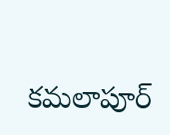కమలాపూర్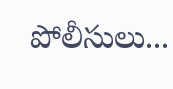పోలీసులు...